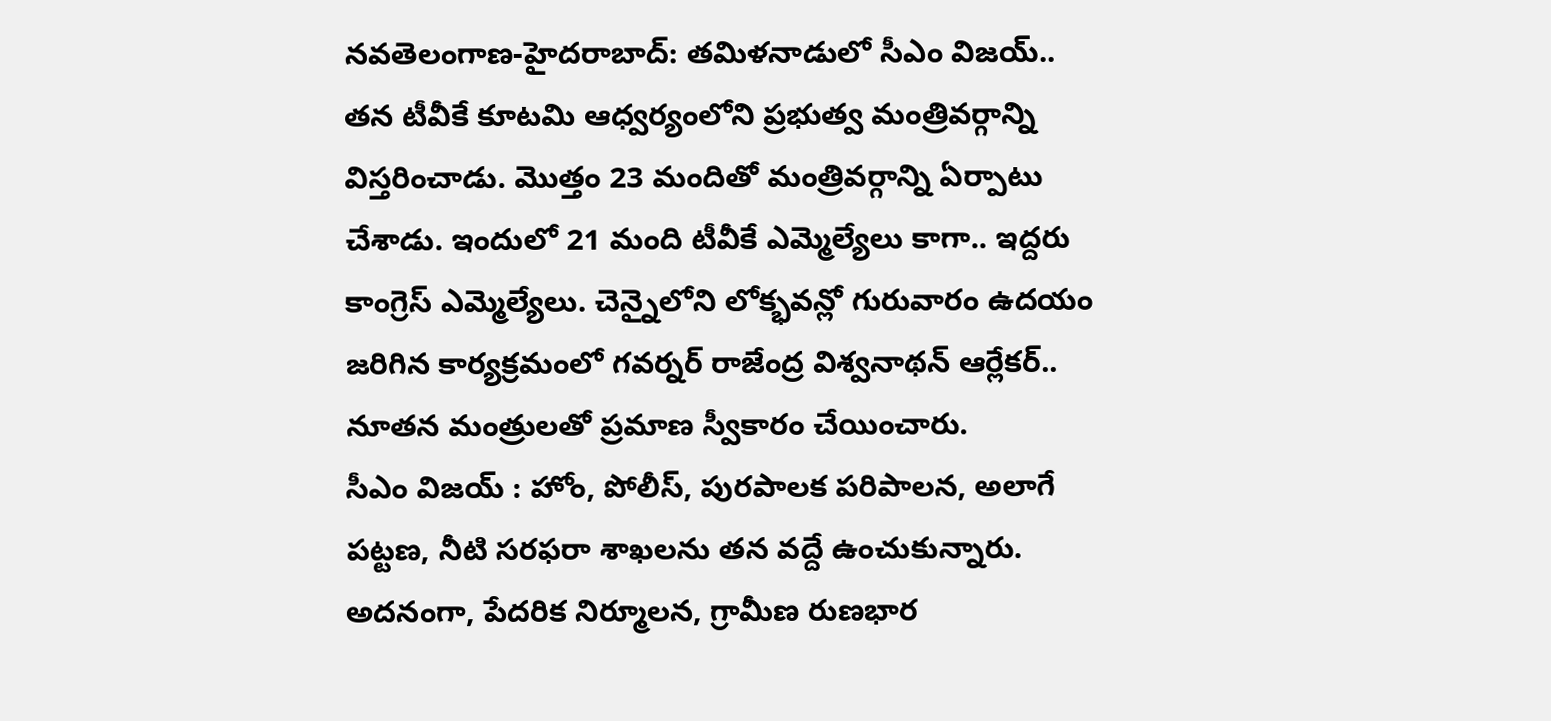నవతెలంగాణ-హైదరాబాద్: తమిళనాడులో సీఎం విజయ్.. తన టీవీకే కూటమి ఆధ్వర్యంలోని ప్రభుత్వ మంత్రివర్గాన్ని విస్తరించాడు. మొత్తం 23 మందితో మంత్రివర్గాన్ని ఏర్పాటు చేశాడు. ఇందులో 21 మంది టీవీకే ఎమ్మెల్యేలు కాగా.. ఇద్దరు కాంగ్రెస్ ఎమ్మెల్యేలు. చెన్నైలోని లోక్భవన్లో గురువారం ఉదయం జరిగిన కార్యక్రమంలో గవర్నర్ రాజేంద్ర విశ్వనాథన్ ఆర్లేకర్.. నూతన మంత్రులతో ప్రమాణ స్వీకారం చేయించారు.
సీఎం విజయ్ : హోం, పోలీస్, పురపాలక పరిపాలన, అలాగే పట్టణ, నీటి సరఫరా శాఖలను తన వద్దే ఉంచుకున్నారు. అదనంగా, పేదరిక నిర్మూలన, గ్రామీణ రుణభార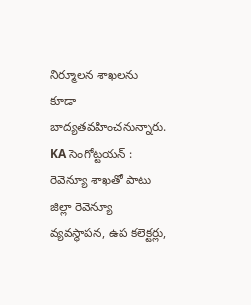నిర్మూలన శాఖలను కూడా బాద్యతవహించనున్నారు.
KA సెంగోట్టయన్ : రెవెన్యూ శాఖతో పాటు జిల్లా రెవెన్యూ వ్యవస్థాపన, ఉప కలెక్టర్లు,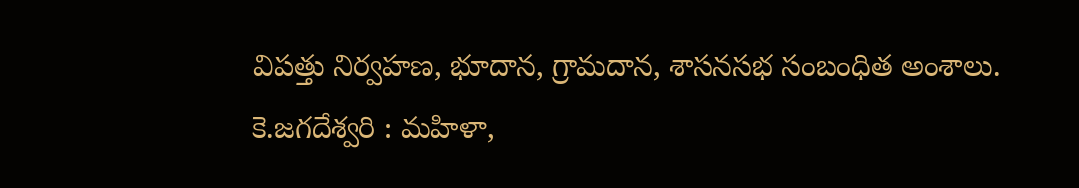విపత్తు నిర్వహణ, భూదాన, గ్రామదాన, శాసనసభ సంబంధిత అంశాలు.
కె.జగదేశ్వరి : మహిళా,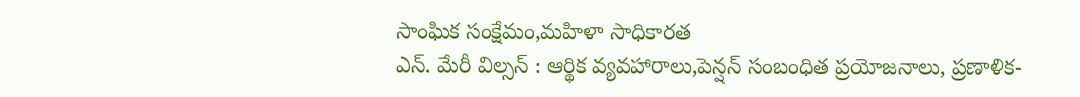సాంఘిక సంక్షేమం,మహిళా సాధికారత
ఎన్. మేరీ విల్సన్ : ఆర్థిక వ్యవహారాలు,పెన్షన్ సంబంధిత ప్రయోజనాలు, ప్రణాళిక-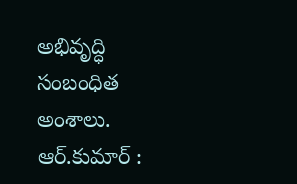అభివృద్ధి సంబంధిత అంశాలు.
ఆర్.కుమార్ :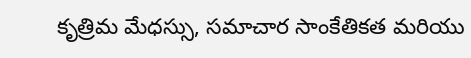కృత్రిమ మేధస్సు, సమాచార సాంకేతికత మరియు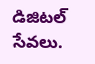డిజిటల్ సేవలు.